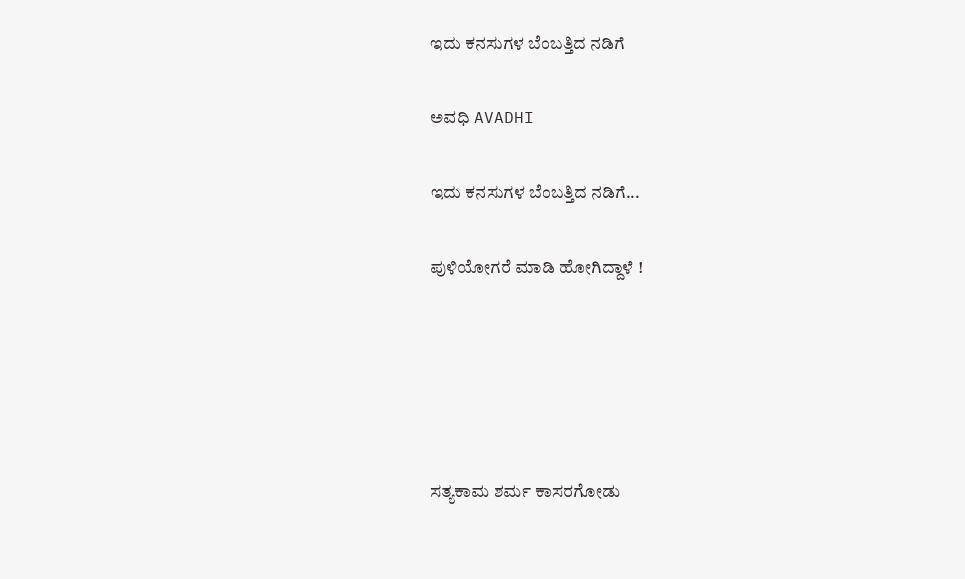ಇದು ಕನಸುಗಳ ಬೆಂಬತ್ತಿದ ನಡಿಗೆ‍

ಅವಧಿ AVADHI

ಇದು ಕನಸುಗಳ ಬೆಂಬತ್ತಿದ ನಡಿಗೆ...

ಪುಳಿಯೋಗರೆ ಮಾಡಿ ಹೋಗಿದ್ದಾಳೆ !





ಸತ್ಯಕಾಮ ಶರ್ಮ ಕಾಸರಗೋಡು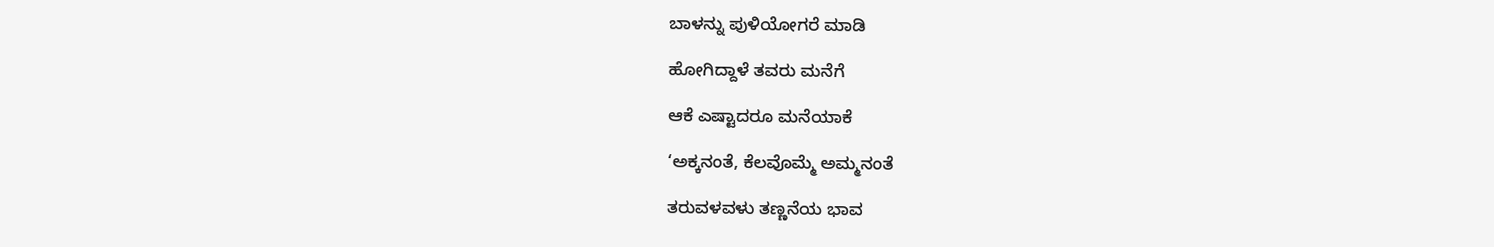ಬಾಳನ್ನು ಪುಳಿಯೋಗರೆ ಮಾಡಿ

ಹೋಗಿದ್ದಾಳೆ ತವರು ಮನೆಗೆ

ಆಕೆ ಎಷ್ಟಾದರೂ ಮನೆಯಾಕೆ

‘ಅಕ್ಕನಂತೆ, ಕೆಲವೊಮ್ಮೆ ಅಮ್ಮನಂತೆ

ತರುವಳವಳು ತಣ್ಣನೆಯ ಭಾವ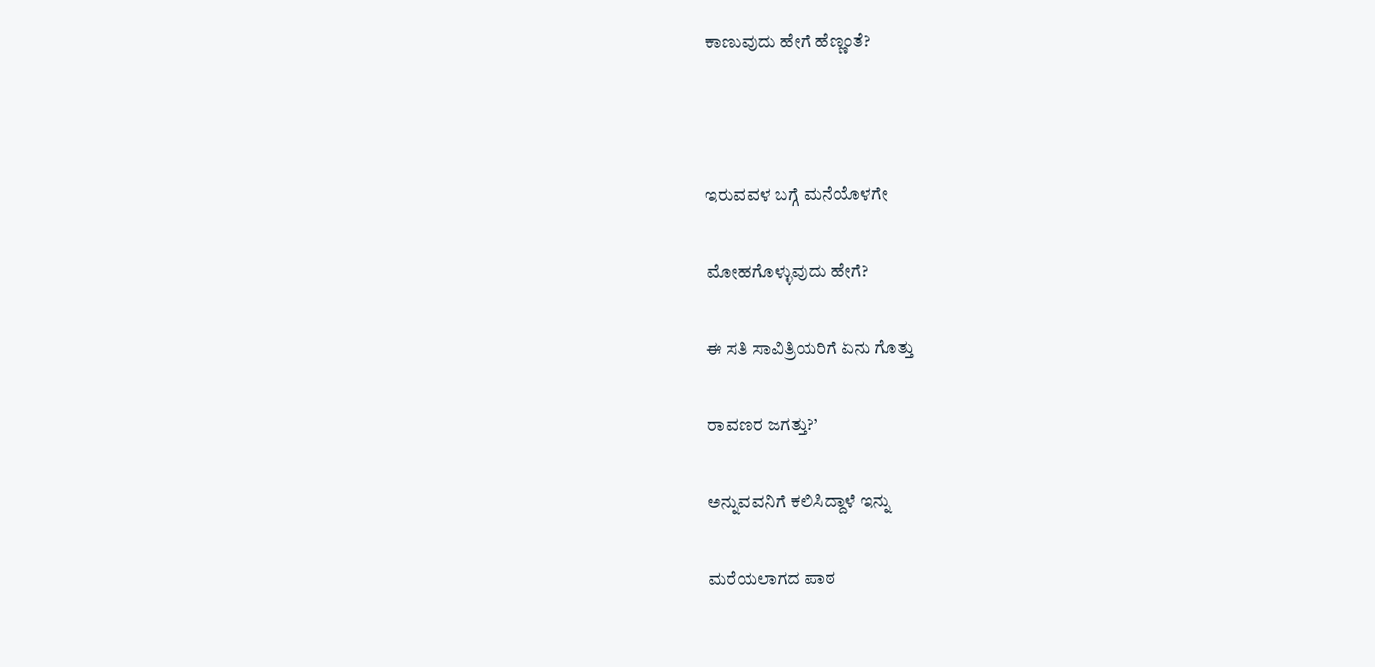ಕಾಣುವುದು ಹೇಗೆ ಹೆಣ್ಣಂತೆ?



ಇರುವವಳ ಬಗ್ಗೆ ಮನೆಯೊಳಗೇ

ಮೋಹಗೊಳ್ಳುವುದು ಹೇಗೆ?

ಈ ಸತಿ ಸಾವಿತ್ರಿಯರಿಗೆ ಏನು ಗೊತ್ತು

ರಾವಣರ ಜಗತ್ತು?’

ಅನ್ನುವವನಿಗೆ ಕಲಿಸಿದ್ದಾಳೆ ಇನ್ನು

ಮರೆಯಲಾಗದ ಪಾಠ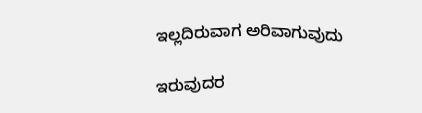ಇಲ್ಲದಿರುವಾಗ ಅರಿವಾಗುವುದು

ಇರುವುದರ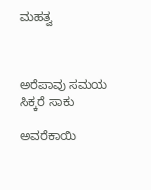ಮಹತ್ವ



ಅರೆಪಾವು ಸಮಯ ಸಿಕ್ಕರೆ ಸಾಕು

ಅವರೆಕಾಯಿ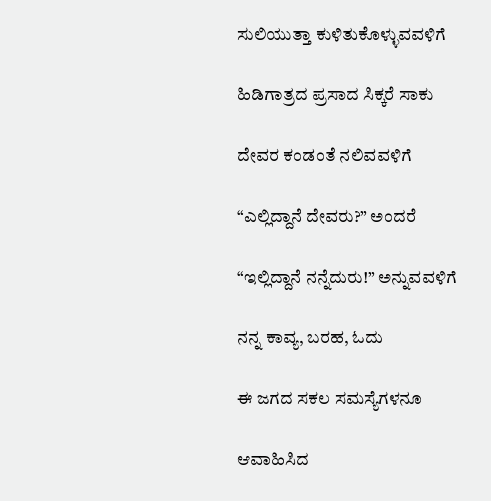ಸುಲಿಯುತ್ತಾ ಕುಳಿತುಕೊಳ್ಳುವವಳಿಗೆ

ಹಿಡಿಗಾತ್ರದ ಪ್ರಸಾದ ಸಿಕ್ಕರೆ ಸಾಕು

ದೇವರ ಕಂಡಂತೆ ನಲಿವವಳಿಗೆ

“ಎಲ್ಲಿದ್ದಾನೆ ದೇವರು?” ಅಂದರೆ

“ಇಲ್ಲಿದ್ದಾನೆ ನನ್ನೆದುರು!” ಅನ್ನುವವಳಿಗೆ

ನನ್ನ ಕಾವ್ಯ, ಬರಹ, ಓದು

ಈ ಜಗದ ಸಕಲ ಸಮಸ್ಯೆಗಳನೂ

ಆವಾಹಿಸಿದ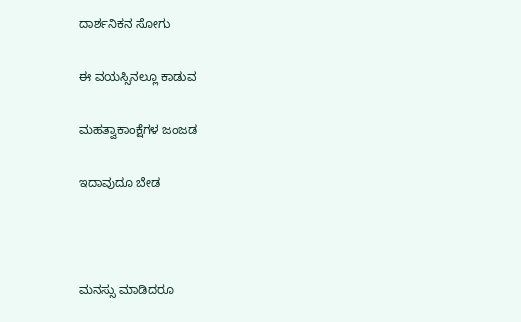ದಾರ್ಶನಿಕನ ಸೋಗು

ಈ ವಯಸ್ಸಿನಲ್ಲೂ ಕಾಡುವ

ಮಹತ್ವಾಕಾಂಕ್ಷೆಗಳ ಜಂಜಡ

ಇದಾವುದೂ ಬೇಡ



ಮನಸ್ಸು ಮಾಡಿದರೂ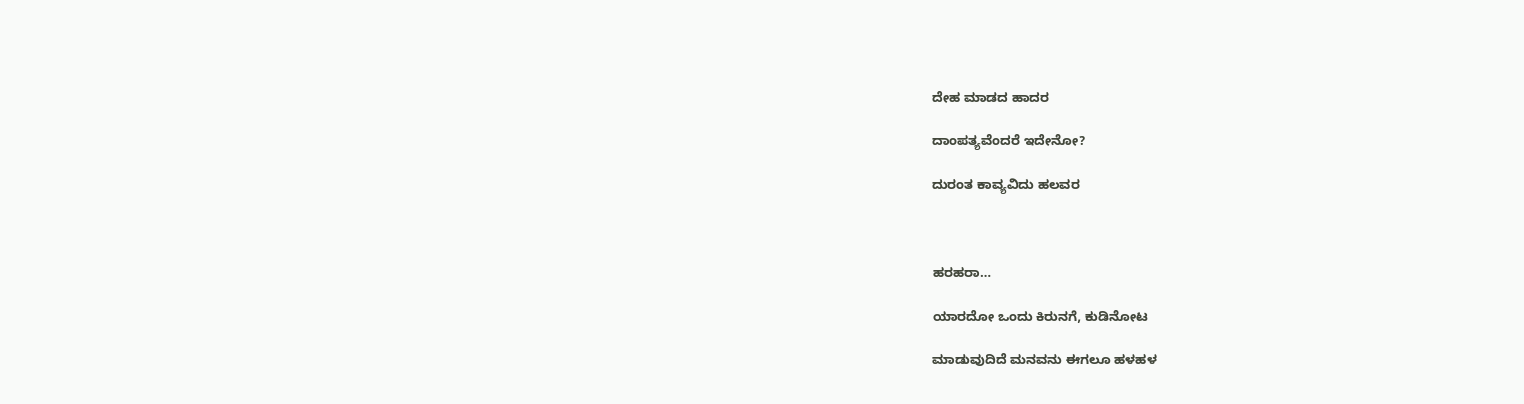ದೇಹ ಮಾಡದ ಹಾದರ

ದಾಂಪತ್ಯವೆಂದರೆ ಇದೇನೋ?

ದುರಂತ ಕಾವ್ಯವಿದು ಹಲವರ



ಹರಹರಾ…

ಯಾರದೋ ಒಂದು ಕಿರುನಗೆ, ಕುಡಿನೋಟ

ಮಾಡುವುದಿದೆ ಮನವನು ಈಗಲೂ ಹಳಹಳ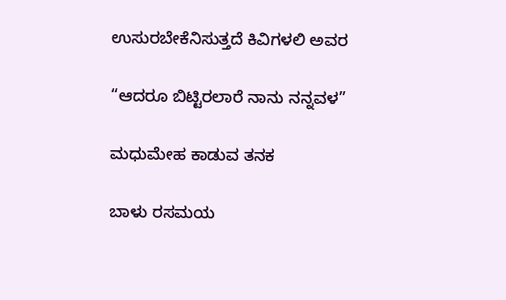ಉಸುರಬೇಕೆನಿಸುತ್ತದೆ ಕಿವಿಗಳಲಿ ಅವರ

“ಆದರೂ ಬಿಟ್ಟಿರಲಾರೆ ನಾನು ನನ್ನವಳ”

ಮಧುಮೇಹ ಕಾಡುವ ತನಕ

ಬಾಳು ರಸಮಯ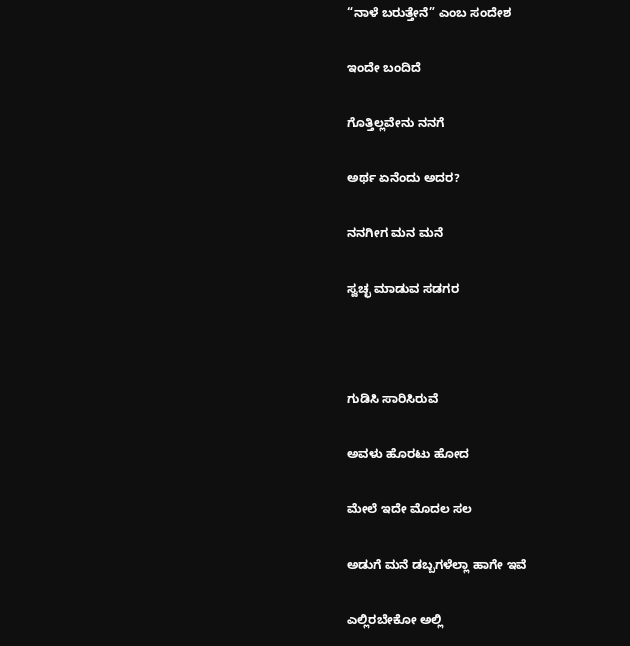“ನಾಳೆ ಬರುತ್ತೇನೆ” ಎಂಬ ಸಂದೇಶ

ಇಂದೇ ಬಂದಿದೆ

ಗೊತ್ತಿಲ್ಲವೇನು ನನಗೆ

ಅರ್ಥ ಏನೆಂದು ಅದರ?

ನನಗೀಗ ಮನ ಮನೆ

ಸ್ವಚ್ಛ ಮಾಡುವ ಸಡಗರ



ಗುಡಿಸಿ ಸಾರಿಸಿರುವೆ

ಅವಳು ಹೊರಟು ಹೋದ

ಮೇಲೆ ಇದೇ ಮೊದಲ ಸಲ

ಅಡುಗೆ ಮನೆ ಡಬ್ಬಗಳೆಲ್ಲಾ ಹಾಗೇ ಇವೆ

ಎಲ್ಲಿರಬೇಕೋ ಅಲ್ಲಿ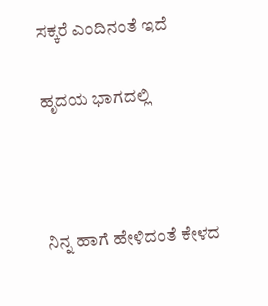ಸಕ್ಕರೆ ಎಂದಿನಂತೆ ಇದೆ

ಹೃದಯ ಭಾಗದಲ್ಲಿ



ನಿನ್ನ ಹಾಗೆ ಹೇಳಿದಂತೆ ಕೇಳದ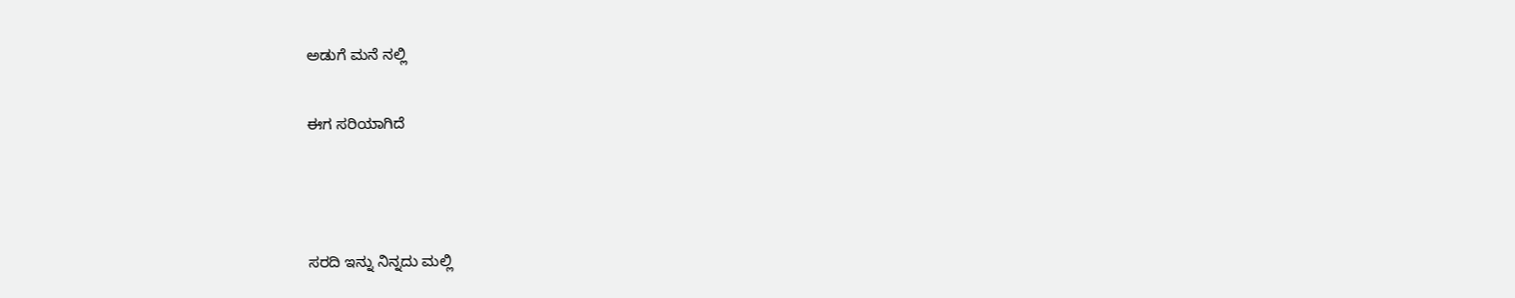ಅಡುಗೆ ಮನೆ ನಲ್ಲಿ

ಈಗ ಸರಿಯಾಗಿದೆ



ಸರದಿ ಇನ್ನು ನಿನ್ನದು ಮಲ್ಲಿ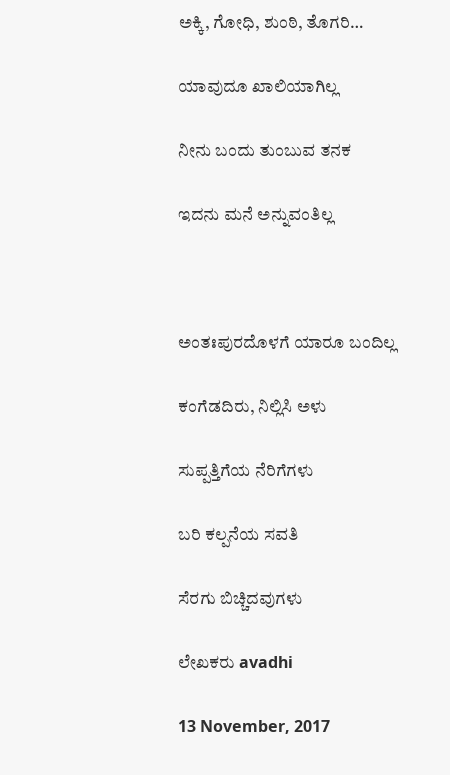ಅಕ್ಕಿ, ಗೋಧಿ, ಶುಂಠಿ, ತೊಗರಿ…

ಯಾವುದೂ ಖಾಲಿಯಾಗಿಲ್ಲ

ನೀನು ಬಂದು ತುಂಬುವ ತನಕ

ಇದನು ಮನೆ ಅನ್ನುವಂತಿಲ್ಲ



ಅಂತಃಪುರದೊಳಗೆ ಯಾರೂ ಬಂದಿಲ್ಲ

ಕಂಗೆಡದಿರು, ನಿಲ್ಲಿಸಿ ಅಳು

ಸುಪ್ಪತ್ತಿಗೆಯ ನೆರಿಗೆಗಳು

ಬರಿ ಕಲ್ಪನೆಯ ಸವತಿ

ಸೆರಗು ಬಿಚ್ಚಿದವುಗಳು

ಲೇಖಕರು avadhi

13 November, 2017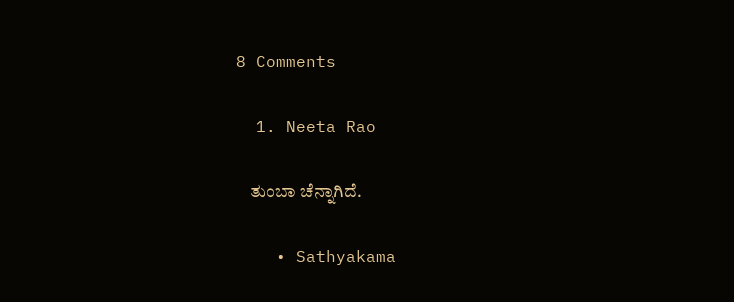8 Comments

  1. Neeta Rao

    ತುಂಬಾ ಚೆನ್ನಾಗಿದೆ.

    • Sathyakama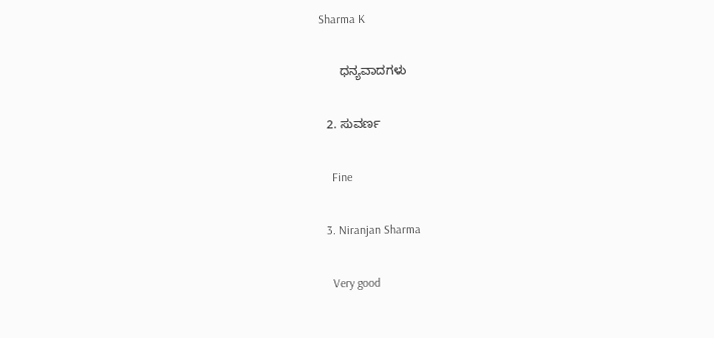Sharma K

      ಧನ್ಯವಾದಗಳು

  2. ಸುವರ್ಣ

    Fine

  3. Niranjan Sharma

    Very good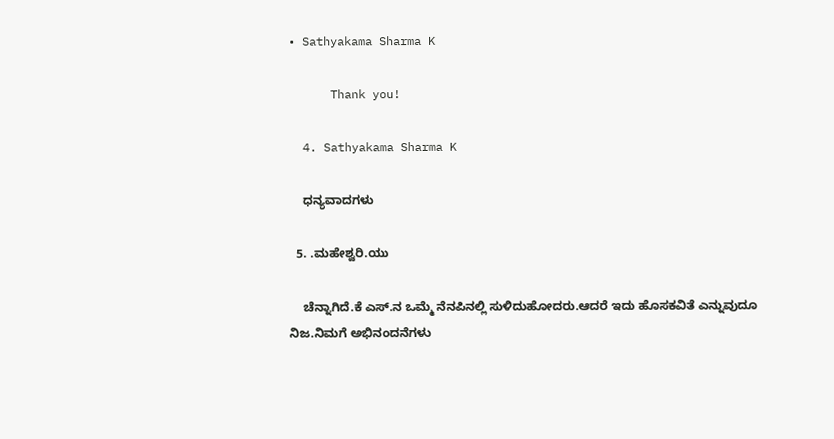• Sathyakama Sharma K

      Thank you!

  4. Sathyakama Sharma K

    ಧನ್ಯವಾದಗಳು

  5. .ಮಹೇಶ್ವರಿ.ಯು

    ಚೆನ್ನಾಗಿದೆ.ಕೆ ಎಸ್.ನ ಒಮ್ಮೆ ನೆನಪಿನಲ್ಲಿ ಸುಳಿದುಹೋದರು.ಆದರೆ ಇದು ಹೊಸಕವಿತೆ ಎನ್ನುವುದೂ ನಿಜ.ನಿಮಗೆ ಅಭಿನಂದನೆಗಳು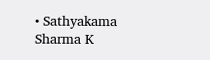• Sathyakama Sharma K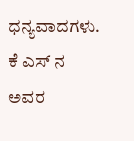ಧನ್ಯವಾದಗಳು. ಕೆ ಎಸ್ ನ ಅವರ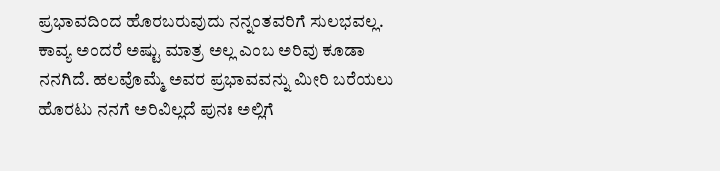ಪ್ರಭಾವದಿಂದ ಹೊರಬರುವುದು ನನ್ನಂತವರಿಗೆ ಸುಲಭವಲ್ಲ. ಕಾವ್ಯ ಅಂದರೆ ಅಷ್ಟು ಮಾತ್ರ ಅಲ್ಲ ಎಂಬ ಅರಿವು ಕೂಡಾ ನನಗಿದೆ. ಹಲವೊಮ್ಮೆ ಅವರ ಪ್ರಭಾವವನ್ನು ಮೀರಿ ಬರೆಯಲು ಹೊರಟು ನನಗೆ ಅರಿವಿಲ್ಲದೆ ಪುನಃ ಅಲ್ಲಿಗೆ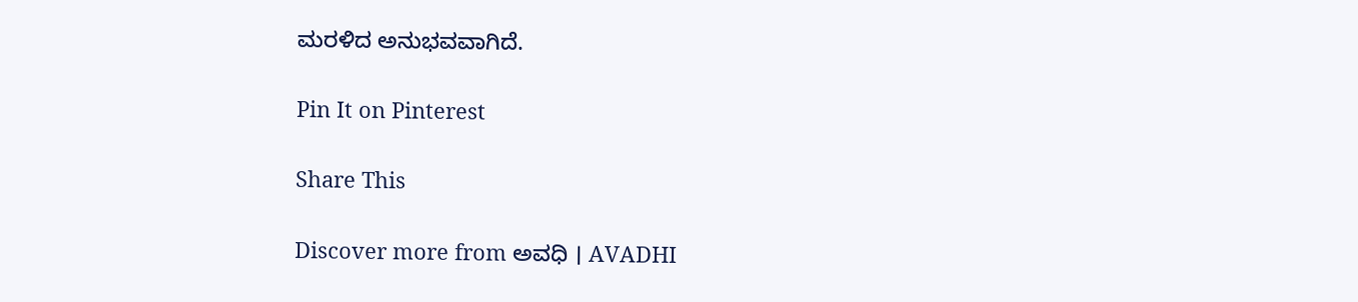ಮರಳಿದ ಅನುಭವವಾಗಿದೆ.

Pin It on Pinterest

Share This

Discover more from ಅವಧಿ । AVADHI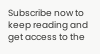Subscribe now to keep reading and get access to the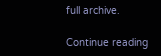full archive.

Continue reading